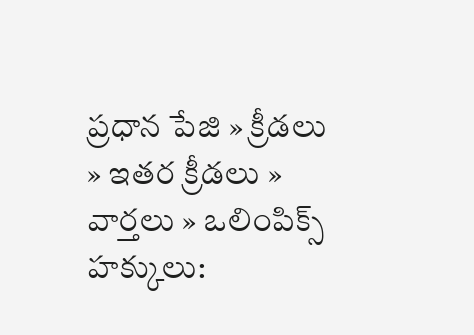ప్రధాన పేజి » క్రీడలు » ఇతర క్రీడలు » వార్తలు » ఒలింపిక్స్ హక్కులు: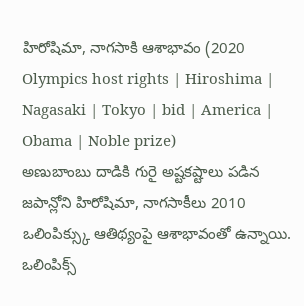హిరోషిమా, నాగసాకి ఆశాభావం (2020 Olympics host rights | Hiroshima | Nagasaki | Tokyo | bid | America | Obama | Noble prize)
అణుబాంబు దాడికి గురై అష్టకష్టాలు పడిన జపాన్లోని హిరోషిమా, నాగసాకీలు 2010 ఒలింపిక్స్కు ఆతిథ్యంపై ఆశాభావంతో ఉన్నాయి. ఒలింపిక్స్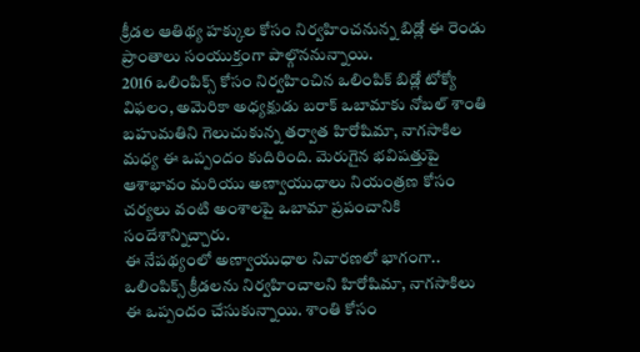క్రీడల ఆతిథ్య హక్కుల కోసం నిర్వహించనున్న బిడ్లో ఈ రెండు ప్రాంతాలు సంయుక్తంగా పాల్గొననున్నాయి.
2016 ఒలింపిక్స్ కోసం నిర్వహించిన ఒలింపిక్ బిడ్లో టోక్యో విఫలం, అమెరికా అధ్యక్షుడు బరాక్ ఒబామాకు నోబల్ శాంతి బహుమతిని గెలుచుకున్న తర్వాత హిరోషిమా, నాగసాకిల మధ్య ఈ ఒప్పందం కుదిరింది. మెరుగైన భవిషత్తుపై ఆశాభావం మరియు అణ్వాయుధాలు నియంత్రణ కోసం చర్యలు వంటి అంశాలపై ఒబామా ప్రపంచానికి సందేశాన్నిచ్చారు.
ఈ నేపథ్యంలో అణ్వాయుధాల నివారణలో భాగంగా.. ఒలింపిక్స్ క్రీడలను నిర్వహించాలని హిరోషిమా, నాగసాకిలు ఈ ఒప్పందం చేసుకున్నాయి. శాంతి కోసం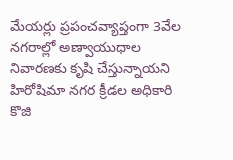మేయర్లు ప్రపంచవ్యాప్తంగా 3వేల నగరాల్లో అణ్వాయుధాల నివారణకు కృషి చేస్తున్నాయని హిరోషిమా నగర క్రీడల అధికారి కొజి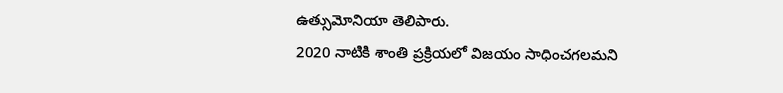ఉత్సుమోనియా తెలిపారు.
2020 నాటికి శాంతి ప్రక్రియలో విజయం సాధించగలమని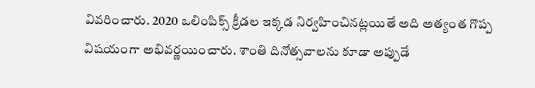వివరించారు. 2020 ఒలింపిక్స్ క్రీడల ఇక్కడ నిర్వహించినట్లయితే అది అత్యంత గొప్ప విషయంగా అభివర్ణయించారు. శాంతి దినోత్సవాలను కూడా అప్పుడే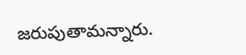జరుపుతామన్నారు.